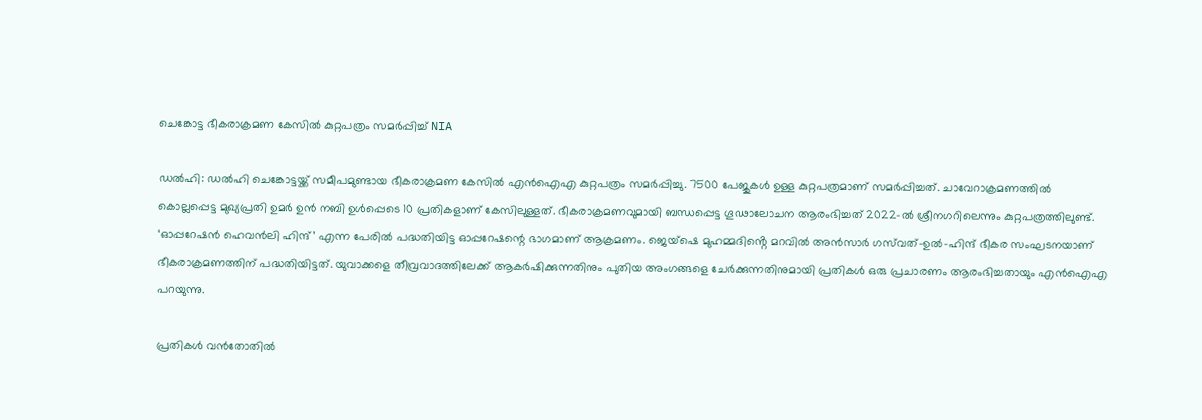ചെങ്കോട്ട ഭീകരാക്രമണ കേസിൽ കുറ്റപത്രം സമർപ്പിച്ച് NIA

ഡൽഹി: ഡൽഹി ചെങ്കോട്ടയ്ക്ക് സമീപമുണ്ടായ ഭീകരാക്രമണ കേസിൽ എൻഐഎ കുറ്റപത്രം സമർപ്പിച്ചു. 7500 പേജുകൾ ഉള്ള കുറ്റപത്രമാണ് സമർപ്പിച്ചത്. ചാവേറാക്രമണത്തിൽ കൊല്ലപ്പെട്ട മുഖ്യപ്രതി ഉമർ ഉൻ നബി ഉൾപ്പെടെ 10 പ്രതികളാണ് കേസിലുള്ളത്. ഭീകരാക്രമണവുമായി ബന്ധപ്പെ‌ട്ട ഗൂഢാലോചന ആരംഭിച്ചത് 2022-ൽ ശ്രീനഗറിലെന്നും കുറ്റപത്രത്തിലുണ്ട്. ‘ഓപ്പറേഷൻ ഹെവൻലി ഹിന്ദ്’ എന്ന പേരിൽ പദ്ധതിയിട്ട ഓപ്പറേഷന്റെ ഭാഗമാണ് ആക്രമണം. ജെയ്‌ഷെ മുഹമ്മദിൻ്റെ മറവിൽ അൻസാർ ഗസ്‌വത്-ഉൽ-ഹിന്ദ് ഭീകര സംഘടനയാണ് ഭീകരാക്രമണത്തിന് പദ്ധതിയിട്ടത്. യുവാക്കളെ തീവ്രവാദത്തിലേക്ക് ആകർഷിക്കുന്നതിനും പുതിയ അംഗങ്ങളെ ചേർക്കുന്നതിനുമായി പ്രതികൾ ഒരു പ്രചാരണം ആരംഭിച്ചതായും എൻഐഎ പറയുന്നു.

പ്രതികൾ വൻതോതിൽ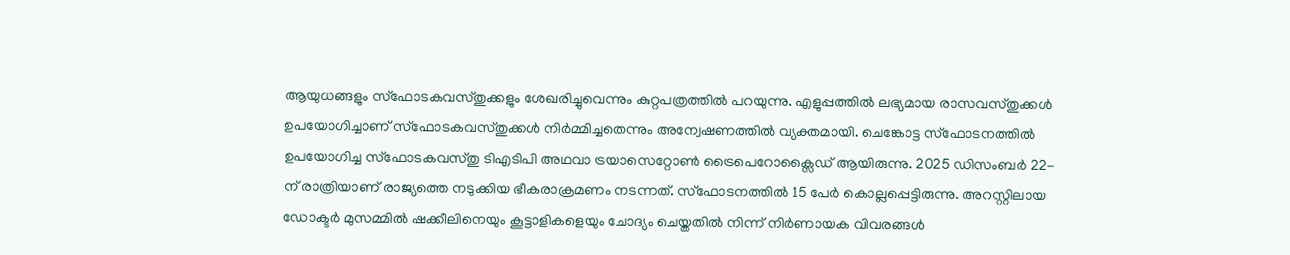ആയുധങ്ങളും സ്ഫോടകവസ്തുക്കളും ശേഖരിച്ചുവെന്നും കുറ്റപത്രത്തിൽ പറയുന്നു. എളുപ്പത്തിൽ ലഭ്യമായ രാസവസ്തുക്കൾ ഉപയോഗിച്ചാണ് സ്ഫോടകവസ്തുക്കൾ നിർമ്മിച്ചതെന്നും അന്വേഷണത്തിൽ വ്യക്തമായി. ചെങ്കോട്ട സ്ഫോടനത്തിൽ ഉപയോഗിച്ച സ്ഫോടകവസ്തു ടിഎടിപി അഥവാ ട്രയാസെറ്റോൺ ട്രൈപെറോക്സൈഡ് ആയിരുന്നു. 2025 ഡിസംബർ 22-ന് രാത്രിയാണ് രാജ്യത്തെ നടുക്കിയ ഭീകരാക്രമണം നടന്നത്. സ്‌ഫോടനത്തിൽ 15 പേർ കൊല്ലപ്പെട്ടിരുന്നു. അറസ്റ്റിലായ ഡോക്ടർ മുസമ്മിൽ ഷക്കീലിനെയും കൂട്ടാളികളെയും ചോദ്യം ചെയ്തതിൽ നിന്ന് നിർണായക വിവരങ്ങൾ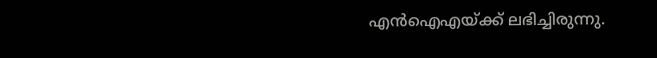എൻഐഎയ്ക്ക് ലഭിച്ചിരുന്നു.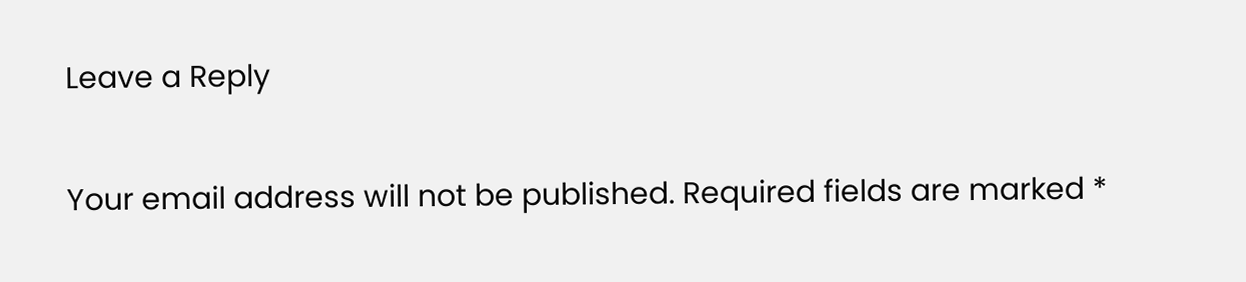Leave a Reply

Your email address will not be published. Required fields are marked *